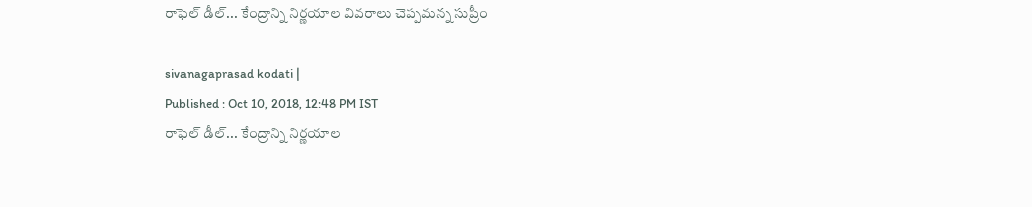రాఫెల్ డీల్‌... కేంద్రాన్ని నిర్ణయాల వివరాలు చెప్పమన్న సుప్రీం

sivanagaprasad kodati |
Published : Oct 10, 2018, 12:48 PM IST
రాఫెల్ డీల్‌... కేంద్రాన్ని నిర్ణయాల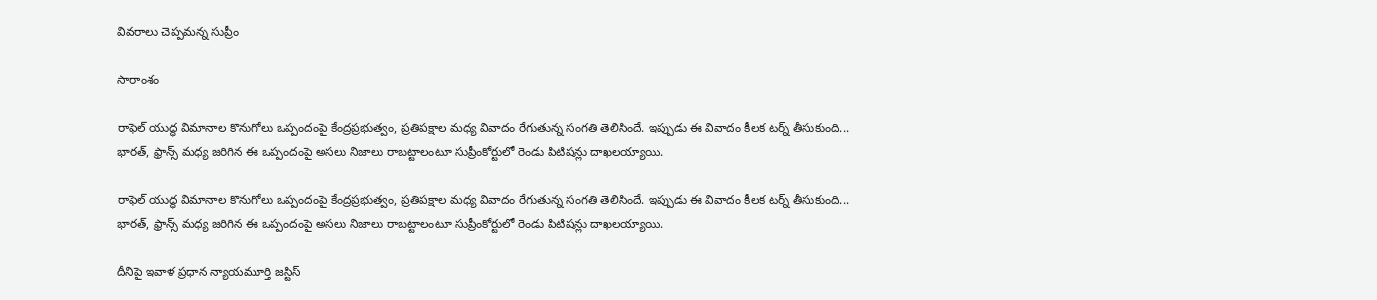వివరాలు చెప్పమన్న సుప్రీం

సారాంశం

రాఫెల్ యుద్ధ విమానాల కొనుగోలు ఒప్పందంపై కేంద్రప్రభుత్వం, ప్రతిపక్షాల మధ్య వివాదం రేగుతున్న సంగతి తెలిసిందే. ఇప్పుడు ఈ వివాదం కీలక టర్న్ తీసుకుంది... భారత్, ఫ్రాన్స్ మధ్య జరిగిన ఈ ఒప్పందంపై అసలు నిజాలు రాబట్టాలంటూ సుప్రీంకోర్టులో రెండు పిటిషన్లు దాఖలయ్యాయి.

రాఫెల్ యుద్ధ విమానాల కొనుగోలు ఒప్పందంపై కేంద్రప్రభుత్వం, ప్రతిపక్షాల మధ్య వివాదం రేగుతున్న సంగతి తెలిసిందే. ఇప్పుడు ఈ వివాదం కీలక టర్న్ తీసుకుంది... భారత్, ఫ్రాన్స్ మధ్య జరిగిన ఈ ఒప్పందంపై అసలు నిజాలు రాబట్టాలంటూ సుప్రీంకోర్టులో రెండు పిటిషన్లు దాఖలయ్యాయి.

దీనిపై ఇవాళ ప్రధాన న్యాయమూర్తి జస్టిస్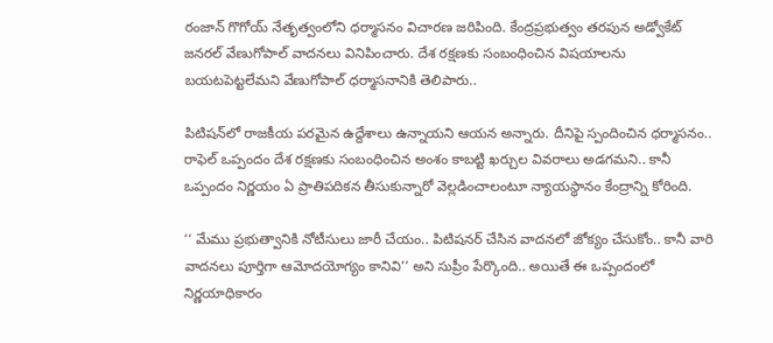రంజాన్ గొగోయ్‌ నేతృత్వంలోని ధర్మాసనం విచారణ జరిపింది. కేంద్రప్రభుత్వం తరపున అడ్వోకేట్ జనరల్ వేణుగోపాల్ వాదనలు వినిపించారు. దేశ రక్షణకు సంబంధించిన విషయాలను బయటపెట్టలేమని వేణుగోపాల్ ధర్మాసనానికి తెలిపారు..

పిటిషన్‌లో రాజకీయ పరమైన ఉద్దేశాలు ఉన్నాయని ఆయన అన్నారు. దీనిపై స్పందించిన ధర్మాసనం.. రాఫెల్ ఒప్పందం దేశ రక్షణకు సంబంధించిన అంశం కాబట్టి ఖర్చుల వివరాలు అడగమని.. కానీ ఒప్పందం నిర్ణయం ఏ ప్రాతిపదికన తీసుకున్నారో వెల్లడించాలంటూ న్యాయస్థానం కేంద్రాన్ని కోరింది.

‘‘ మేము ప్రభుత్వానికి నోటీసులు జారీ చేయం.. పిటిషనర్ చేసిన వాదనలో జోక్యం చేసుకోం.. కానీ వారి వాదనలు పూర్తిగా ఆమోదయోగ్యం కానివి’’ అని సుప్రీం పేర్కొంది.. అయితే ఈ ఒప్పందంలో నిర్ణయాధికారం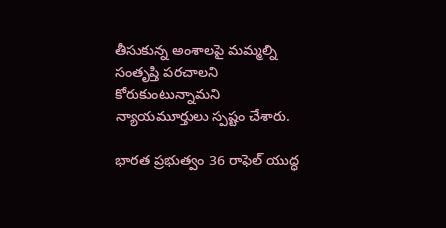తీసుకున్న అంశాలపై మమ్మల్ని సంతృప్తి పరచాలని కోరుకుంటున్నామని న్యాయమూర్తులు స్పష్టం చేశారు.

భారత ప్రభుత్వం 36 రాఫెల్ యుద్ధ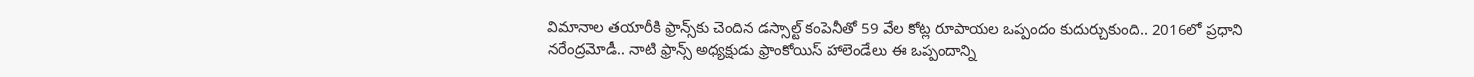విమానాల తయారీకి ఫ్రాన్స్‌కు చెందిన డస్సాల్ట్ కంపెనీతో 59 వేల కోట్ల రూపాయల ఒప్పందం కుదుర్చుకుంది.. 2016లో ప్రధాని నరేంద్రమోడీ.. నాటి ఫ్రాన్స్ అధ్యక్షుడు ఫ్రాంకోయిస్ హాలెండేలు ఈ ఒప్పందాన్ని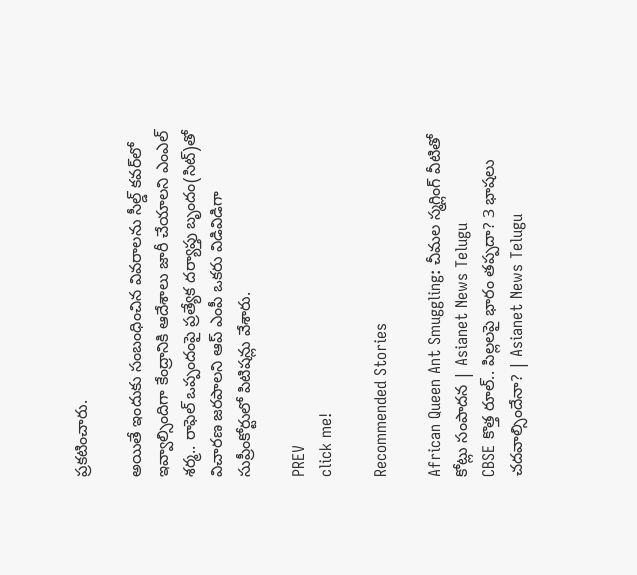ప్రకటించారు.

అయితే ఇందుకు సంబంధించిన వివరాలను సీల్డ్ కవర్‌లో ఇవ్వాల్సిందిగా కేంద్రానికి ఆదేశాలు జారీ చేయాలని ఎంఎల్ శర్మ.. రాఫెల్ ఒప్పందంపై ప్రత్యేక దర్యాప్తు బృందం(సిట్)తో విచారణ జరపాలని ఆప్ ఎంపీ ఒకరు విడివిడిగా సుప్రీంకోర్టులో పిటిషన్లు వేశారు.

PREV
click me!

Recommended Stories

African Queen Ant Smuggling: చీమల స్మగ్లింగ్ వీటితో కోట్లు సంపాదన | Asianet News Telugu
CBSE కొత్త రూల్.. పిల్లలపై భారం తప్పదా? 3 భాషలు చదవాల్సిందేనా? | Asianet News Telugu